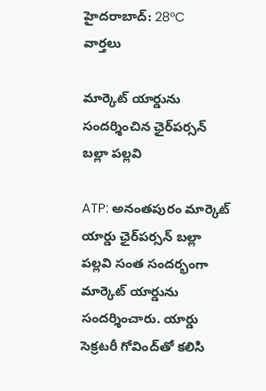హైదరాబాద్: 28°C
వార్తలు

మార్కెట్ యార్డును సందర్శించిన ఛైర్‌పర్సన్ బల్లా పల్లవి

ATP: అనంతపురం మార్కెట్ యార్డు ఛైర్‌పర్సన్ బల్లా పల్లవి సంత సందర్భంగా మార్కెట్ యార్డును సందర్శించారు. యార్డు సెక్రటరీ గోవింద్‌తో కలిసి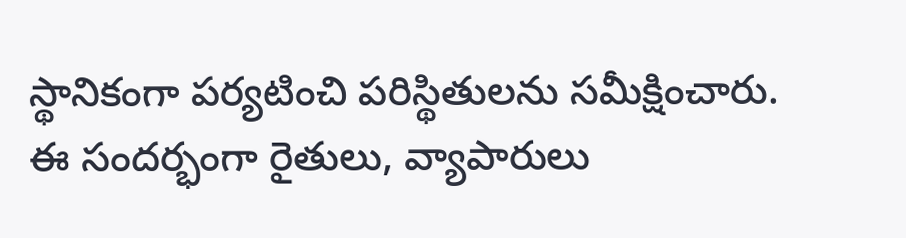స్థానికంగా పర్యటించి పరిస్థితులను సమీక్షించారు. ఈ సందర్భంగా రైతులు, వ్యాపారులు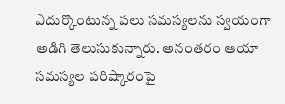ఎదుర్కొంటున్న పలు సమస్యలను స్వయంగా అడిగి తెలుసుకున్నారు. అనంతరం ఆయా సమస్యల పరిష్కారంపై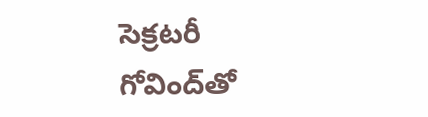సెక్రటరీ గోవింద్‌తో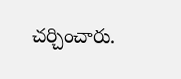చర్చించారు.